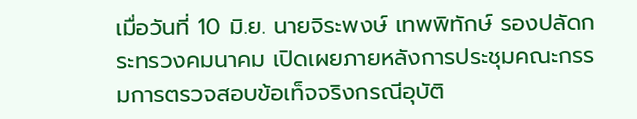เมื่อวันที่ 10 มิ.ย. นายจิระพงษ์ เทพพิทักษ์ รองปลัดกระทรวงคมนาคม เปิดเผยภายหลังการประชุมคณะกรรมการตรวจสอบข้อเท็จจริงกรณีอุบัติ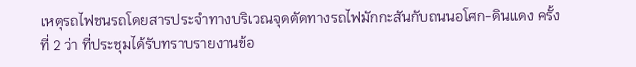เหตุรถไฟชนรถโดยสารประจำทางบริเวณจุดตัดทางรถไฟมักกะสันกับถนนอโศก-ดินแดง ครั้งที่ 2 ว่า ที่ประชุมได้รับทราบรายงานข้อ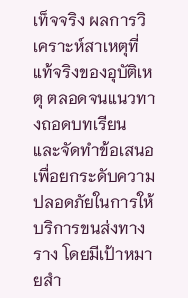เท็จจริง ผลการวิเคราะห์สาเหตุที่แท้จริงของอุบัติเหตุ ตลอดจนแนวทางถอดบทเรียน และจัดทำข้อเสนอ เพื่อยกระดับความปลอดภัยในการให้บริการขนส่งทางราง โดยมีเป้าหมายสำ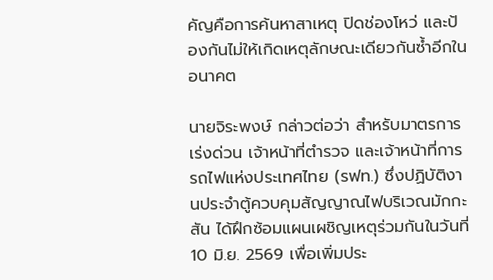คัญคือการค้นหาสาเหตุ ปิดช่องโหว่ และป้องกันไม่ให้เกิดเหตุลักษณะเดียวกันซ้ำอีกในอนาคต

นายจิระพงษ์ กล่าวต่อว่า สำหรับมาตรการเร่งด่วน เจ้าหน้าที่ตำรวจ และเจ้าหน้าที่การรถไฟแห่งประเทศไทย (รฟท.) ซึ่งปฏิบัติงานประจำตู้ควบคุมสัญญาณไฟบริเวณมักกะสัน ได้ฝึกซ้อมแผนเผชิญเหตุร่วมกันในวันที่ 10 มิ.ย. 2569 เพื่อเพิ่มประ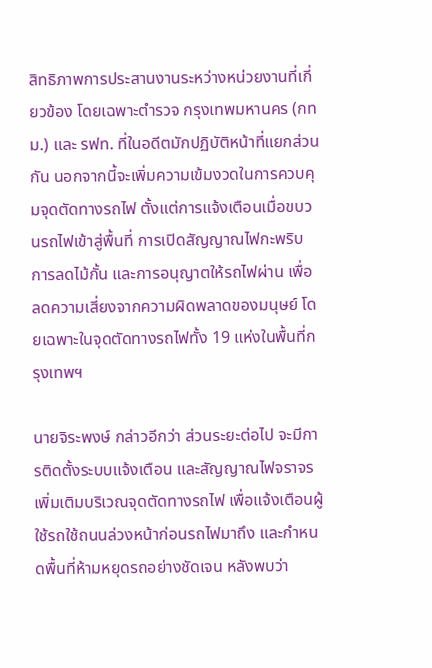สิทธิภาพการประสานงานระหว่างหน่วยงานที่เกี่ยวข้อง โดยเฉพาะตำรวจ กรุงเทพมหานคร (กทม.) และ รฟท. ที่ในอดีตมักปฏิบัติหน้าที่แยกส่วนกัน นอกจากนี้จะเพิ่มความเข้มงวดในการควบคุมจุดตัดทางรถไฟ ตั้งแต่การแจ้งเตือนเมื่อขบวนรถไฟเข้าสู่พื้นที่ การเปิดสัญญาณไฟกะพริบ การลดไม้กั้น และการอนุญาตให้รถไฟผ่าน เพื่อลดความเสี่ยงจากความผิดพลาดของมนุษย์ โดยเฉพาะในจุดตัดทางรถไฟทั้ง 19 แห่งในพื้นที่กรุงเทพฯ

นายจิระพงษ์ กล่าวอีกว่า ส่วนระยะต่อไป จะมีการติดตั้งระบบแจ้งเตือน และสัญญาณไฟจราจรเพิ่มเติมบริเวณจุดตัดทางรถไฟ เพื่อแจ้งเตือนผู้ใช้รถใช้ถนนล่วงหน้าก่อนรถไฟมาถึง และกำหนดพื้นที่ห้ามหยุดรถอย่างชัดเจน หลังพบว่า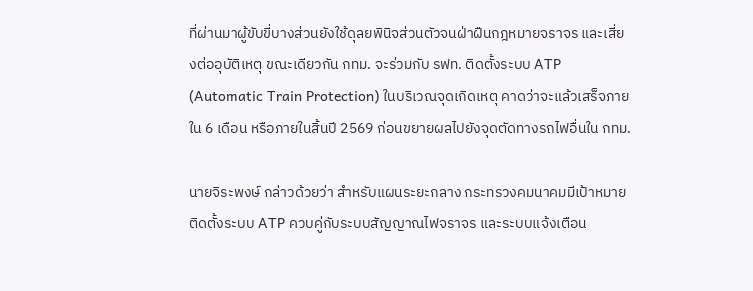ที่ผ่านมาผู้ขับขี่บางส่วนยังใช้ดุลยพินิจส่วนตัวจนฝ่าฝืนกฎหมายจราจร และเสี่ยงต่ออุบัติเหตุ ขณะเดียวกัน กทม. จะร่วมกับ รฟท. ติดตั้งระบบ ATP (Automatic Train Protection) ในบริเวณจุดเกิดเหตุ คาดว่าจะแล้วเสร็จภายใน 6 เดือน หรือภายในสิ้นปี 2569 ก่อนขยายผลไปยังจุดตัดทางรถไฟอื่นใน กทม.

นายจิระพงษ์ กล่าวด้วยว่า สำหรับแผนระยะกลาง กระทรวงคมนาคมมีเป้าหมายติดตั้งระบบ ATP ควบคู่กับระบบสัญญาณไฟจราจร และระบบแจ้งเตือน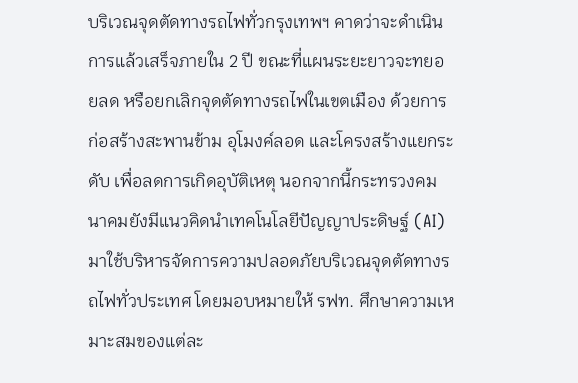บริเวณจุดตัดทางรถไฟทั่วกรุงเทพฯ คาดว่าจะดำเนินการแล้วเสร็จภายใน 2 ปี ขณะที่แผนระยะยาวจะทยอยลด หรือยกเลิกจุดตัดทางรถไฟในเขตเมือง ด้วยการก่อสร้างสะพานข้าม อุโมงค์ลอด และโครงสร้างแยกระดับ เพื่อลดการเกิดอุบัติเหตุ นอกจากนี้กระทรวงคมนาคมยังมีแนวคิดนำเทคโนโลยีปัญญาประดิษฐ์ (AI) มาใช้บริหารจัดการความปลอดภัยบริเวณจุดตัดทางรถไฟทั่วประเทศ โดยมอบหมายให้ รฟท. ศึกษาความเหมาะสมของแต่ละ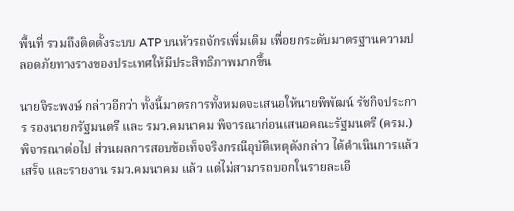พื้นที่ รวมถึงติดตั้งระบบ ATP บนหัวรถจักรเพิ่มเติม เพื่อยกระดับมาตรฐานความปลอดภัยทางรางของประเทศให้มีประสิทธิภาพมากขึ้น

นายจิระพงษ์ กล่าวอีกว่า ทั้งนี้มาตรการทั้งหมดจะเสนอให้นายพิพัฒน์ รัชกิจประการ รองนายกรัฐมนตรี และ รมว.คมนาคม พิจารณาก่อนเสนอคณะรัฐมนตรี (ครม.) พิจารณาต่อไป ส่วนผลการสอบข้อเท็จจริงกรณีอุบัติเหตุดังกล่าว ได้ดำเนินการแล้วเสร็จ และรายงาน รมว.คมนาคม แล้ว แต่ไม่สามารถบอกในรายละเอี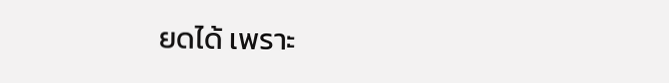ยดได้ เพราะ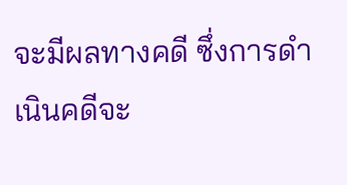จะมีผลทางคดี ซึ่งการดำเนินคดีจะ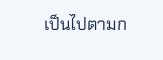เป็นไปตามก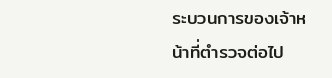ระบวนการของเจ้าหน้าที่ตำรวจต่อไป